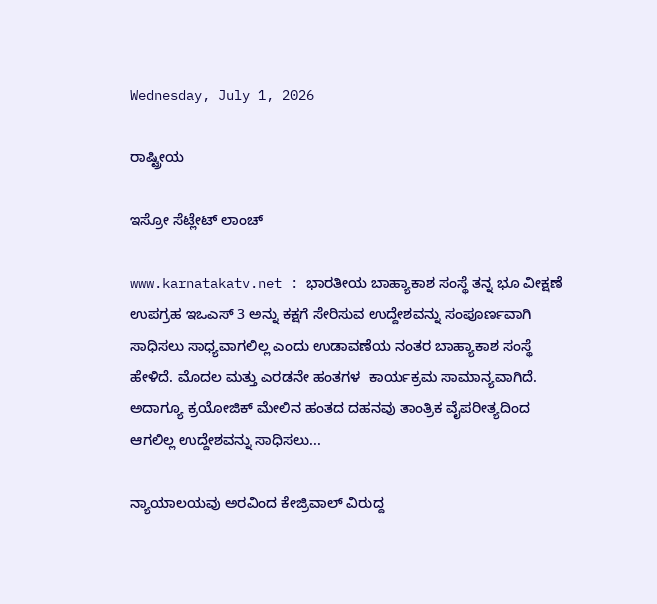Wednesday, July 1, 2026

ರಾಷ್ಟ್ರೀಯ

ಇಸ್ರೋ ಸೆಟ್ಲೇಟ್ ಲಾಂಚ್

www.karnatakatv.net : ಭಾರತೀಯ ಬಾಹ್ಯಾಕಾಶ ಸಂಸ್ಥೆ ತನ್ನ ಭೂ ವೀಕ್ಷಣೆ ಉಪಗ್ರಹ ಇಒಎಸ್ 3 ಅನ್ನು ಕಕ್ಷಗೆ ಸೇರಿಸುವ ಉದ್ದೇಶವನ್ನು ಸಂಪೂರ್ಣವಾಗಿ ಸಾಧಿಸಲು ಸಾಧ್ಯವಾಗಲಿಲ್ಲ ಎಂದು ಉಡಾವಣೆಯ ನಂತರ ಬಾಹ್ಯಾಕಾಶ ಸಂಸ್ಥೆ ಹೇಳಿದೆ. ಮೊದಲ ಮತ್ತು ಎರಡನೇ ಹಂತಗಳ  ಕಾರ್ಯಕ್ರಮ ಸಾಮಾನ್ಯವಾಗಿದೆ. ಅದಾಗ್ಯೂ ಕ್ರಯೋಜಿಕ್ ಮೇಲಿನ ಹಂತದ ದಹನವು ತಾಂತ್ರಿಕ ವೈಪರೀತ್ಯದಿಂದ ಆಗಲಿಲ್ಲ ಉದ್ದೇಶವನ್ನು ಸಾಧಿಸಲು...

ನ್ಯಾಯಾಲಯವು ಅರವಿಂದ ಕೇಜ್ರಿವಾಲ್ ವಿರುದ್ದ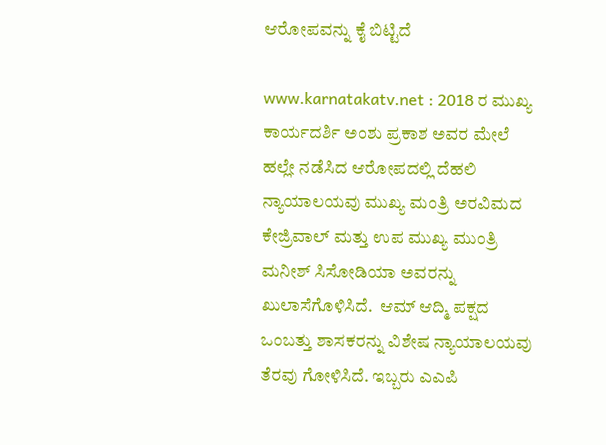ಆರೋಪವನ್ನು ಕೈ ಬಿಟ್ಟಿದೆ

www.karnatakatv.net : 2018 ರ ಮುಖ್ಯ ಕಾರ್ಯದರ್ಶಿ ಅಂಶು ಪ್ರಕಾಶ ಅವರ ಮೇಲೆ ಹಲ್ಲೇ ನಡೆಸಿದ ಆರೋಪದಲ್ಲಿ ದೆಹಲಿ ನ್ಯಾಯಾಲಯವು ಮುಖ್ಯ ಮಂತ್ರಿ ಅರವಿಮದ ಕೇಜ್ರಿವಾಲ್ ಮತ್ತು ಉಪ ಮುಖ್ಯ ಮುಂತ್ರಿ ಮನೀಶ್ ಸಿಸೋಡಿಯಾ ಅವರನ್ನು ಖುಲಾಸೆಗೊಳಿಸಿದೆ.  ಆಮ್ ಆದ್ಮಿ ಪಕ್ಷದ ಒಂಬತ್ತು ಶಾಸಕರನ್ನು ವಿಶೇಷ ನ್ಯಾಯಾಲಯವು ತೆರವು ಗೋಳಿಸಿದೆ. ಇಬ್ಬರು ಎಎಪಿ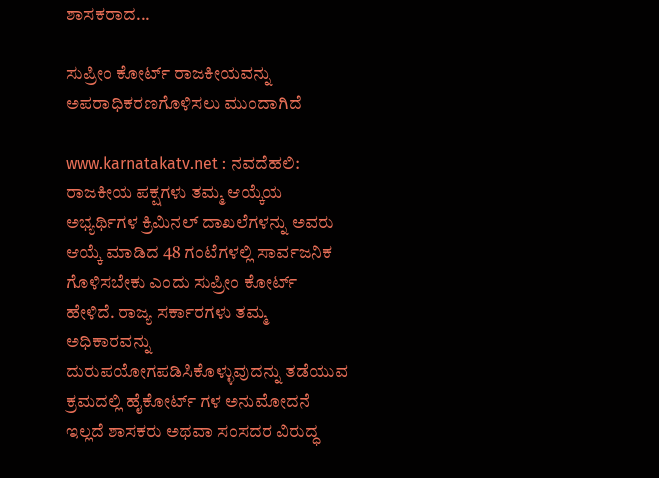ಶಾಸಕರಾದ...

ಸುಪ್ರೀಂ ಕೋರ್ಟ್ ರಾಜಕೀಯವನ್ನು ಅಪರಾಧಿಕರಣಗೊಳಿಸಲು ಮುಂದಾಗಿದೆ

www.karnatakatv.net : ನವದೆಹಲಿ: ರಾಜಕೀಯ ಪಕ್ಷಗಳು ತಮ್ಮ ಆಯ್ಕೆಯ ಅಭ್ಯರ್ಥಿಗಳ ಕ್ರಿಮಿನಲ್ ದಾಖಲೆಗಳನ್ನು ಅವರು ಆಯ್ಕೆ ಮಾಡಿದ 48 ಗಂಟೆಗಳಲ್ಲಿ ಸಾರ್ವಜನಿಕ ಗೊಳಿಸಬೇಕು ಎಂದು ಸುಪ್ರೀಂ ಕೋರ್ಟ್ ಹೇಳಿದೆ. ರಾಜ್ಯ ಸರ್ಕಾರಗಳು ತಮ್ಮ ಅಧಿಕಾರವನ್ನು ದುರುಪಯೋಗಪಡಿಸಿಕೊಳ್ಳುವುದನ್ನು ತಡೆಯುವ ಕ್ರಮದಲ್ಲಿ ಹೈಕೋರ್ಟ್ ಗಳ ಅನುಮೋದನೆ ಇಲ್ಲದೆ ಶಾಸಕರು ಅಥವಾ ಸಂಸದರ ವಿರುದ್ಧ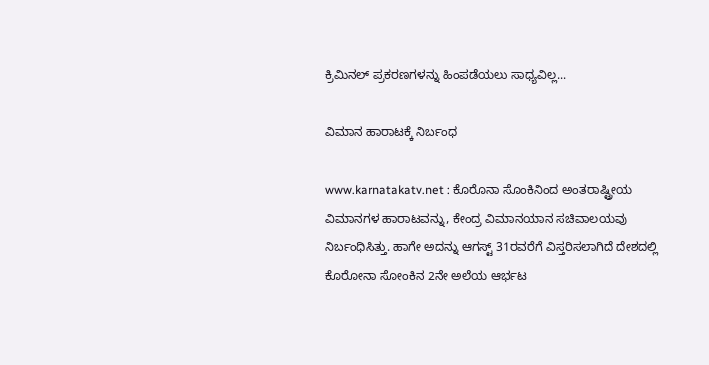ಕ್ರಿಮಿನಲ್ ಪ್ರಕರಣಗಳನ್ನು ಹಿಂಪಡೆಯಲು ಸಾಧ್ಯವಿಲ್ಲ...

ವಿಮಾನ ಹಾರಾಟಕ್ಕೆ ನಿರ್ಬಂಧ

www.karnatakatv.net : ಕೊರೊನಾ ಸೊಂಕಿನಿಂದ ಅಂತರಾಷ್ಟ್ರೀಯ ವಿಮಾನಗಳ ಹಾರಾಟವನ್ನು, ಕೇಂದ್ರ ವಿಮಾನಯಾನ ಸಚಿವಾಲಯವು ನಿರ್ಬಂಧಿಸಿತ್ತು. ಹಾಗೇ ಅದನ್ನು ಆಗಸ್ಟ್ 31ರವರೆಗೆ ವಿಸ್ತರಿಸಲಾಗಿದೆ ದೇಶದಲ್ಲಿ ಕೊರೋನಾ ಸೋಂಕಿನ 2ನೇ ಅಲೆಯ ಆರ್ಭಟ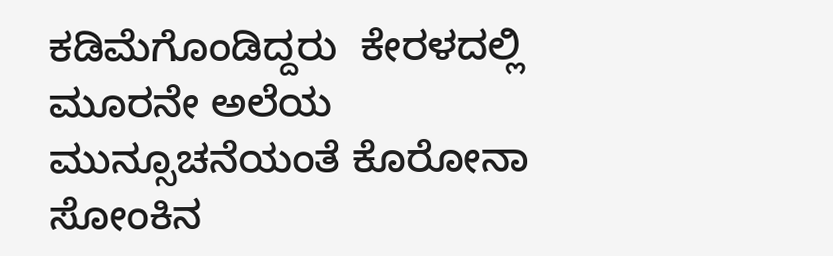ಕಡಿಮೆಗೊಂಡಿದ್ದರು  ಕೇರಳದಲ್ಲಿ ಮೂರನೇ ಅಲೆಯ ಮುನ್ಸೂಚನೆಯಂತೆ ಕೊರೋನಾ ಸೋಂಕಿನ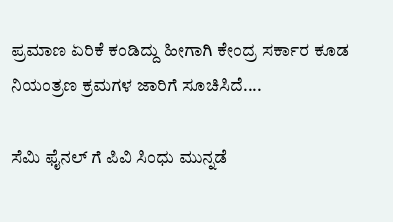ಪ್ರಮಾಣ ಏರಿಕೆ ಕಂಡಿದ್ದು ಹೀಗಾಗಿ ಕೇಂದ್ರ ಸರ್ಕಾರ ಕೂಡ ನಿಯಂತ್ರಣ ಕ್ರಮಗಳ ಜಾರಿಗೆ ಸೂಚಿಸಿದೆ....

ಸೆಮಿ ಫೈನಲ್ ಗೆ ಪಿವಿ ಸಿಂಧು ಮುನ್ನಡೆ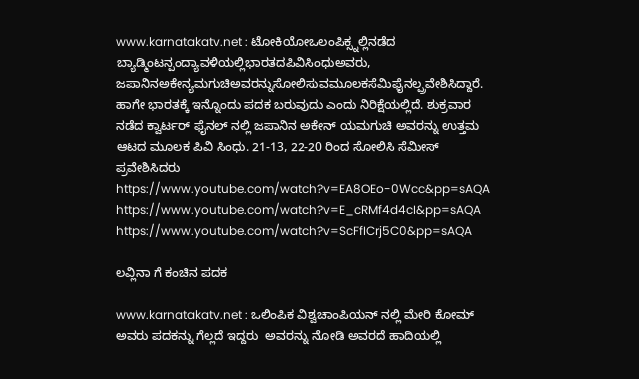www.karnatakatv.net : ಟೋಕಿಯೋಒಲಂಪಿಕ್ಸ್ನಲ್ಲಿನಡೆದ ಬ್ಯಾಡ್ಮಿಂಟನ್ಪಂದ್ಯಾವಳಿಯಲ್ಲಿಭಾರತದಪಿವಿಸಿಂಧುಅವರು, ಜಪಾನಿನಅಕೇನ್ಯಮಗುಚಿಅವರನ್ನುಸೋಲಿಸುವಮೂಲಕಸೆಮಿಫೈನಲ್ಪ್ರವೇಶಿಸಿದ್ದಾರೆ. ಹಾಗೇ ಭಾರತಕ್ಕೆ ಇನ್ನೊಂದು ಪದಕ ಬರುವುದು ಎಂದು ನಿರಿಕ್ಷೆಯಲ್ಲಿದೆ. ಶುಕ್ರವಾರ ನಡೆದ ಕ್ವಾರ್ಟರ್ ಫೈನಲ್ ನಲ್ಲಿ ಜಪಾನಿನ ಅಕೇನ್ ಯಮಗುಚಿ ಅವರನ್ನು ಉತ್ತಮ ಆಟದ ಮೂಲಕ ಪಿವಿ ಸಿಂಧು. 21-13, 22-20 ರಿಂದ ಸೋಲಿಸಿ ಸೆಮೀಸ್ ಪ್ರವೇಶಿಸಿದರು https://www.youtube.com/watch?v=EA8OEo-0Wcc&pp=sAQA https://www.youtube.com/watch?v=E_cRMf4d4cI&pp=sAQA https://www.youtube.com/watch?v=ScFfICrj5C0&pp=sAQA

ಲವ್ಲಿನಾ ಗೆ ಕಂಚಿನ ಪದಕ

www.karnatakatv.net : ಒಲಿಂಪಿಕ ವಿಶ್ವಚಾಂಪಿಯನ್ ನಲ್ಲಿ ಮೇರಿ ಕೋಮ್ ಅವರು ಪದಕನ್ನು ಗೆಲ್ಲದೆ ಇದ್ದರು  ಅವರನ್ನು ನೋಡಿ ಅವರದೆ ಹಾದಿಯಲ್ಲಿ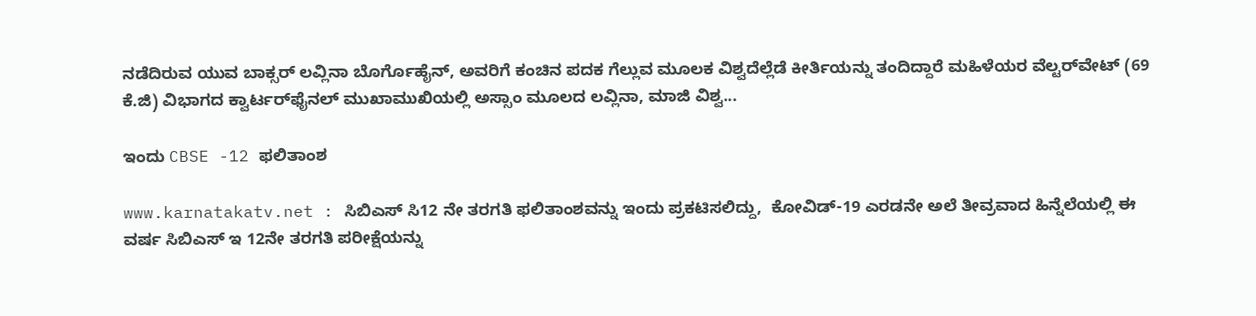ನಡೆದಿರುವ ಯುವ ಬಾಕ್ಸರ್ ಲವ್ಲಿನಾ ಬೊರ್ಗೊಹೈನ್, ಅವರಿಗೆ ಕಂಚಿನ ಪದಕ ಗೆಲ್ಲುವ ಮೂಲಕ ವಿಶ್ವದೆಲ್ಲೆಡೆ ಕೀರ್ತಿಯನ್ನು ತಂದಿದ್ದಾರೆ ಮಹಿಳೆಯರ ವೆಲ್ಟರ್‌ವೇಟ್ (69 ಕೆ.ಜಿ) ವಿಭಾಗದ ಕ್ವಾರ್ಟರ್‌ಫೈನಲ್ ಮುಖಾಮುಖಿಯಲ್ಲಿ ಅಸ್ಸಾಂ ಮೂಲದ ಲವ್ಲಿನಾ, ಮಾಜಿ ವಿಶ್ವ...

ಇಂದು CBSE -12 ಫಲಿತಾಂಶ

www.karnatakatv.net : ಸಿಬಿಎಸ್ ಸಿ12 ನೇ ತರಗತಿ ಫಲಿತಾಂಶವನ್ನು ಇಂದು ಪ್ರಕಟಿಸಲಿದ್ದು,  ಕೋವಿಡ್-19 ಎರಡನೇ ಅಲೆ ತೀವ್ರವಾದ ಹಿನ್ನೆಲೆಯಲ್ಲಿ ಈ ವರ್ಷ ಸಿಬಿಎಸ್ ಇ 12ನೇ ತರಗತಿ ಪರೀಕ್ಷೆಯನ್ನು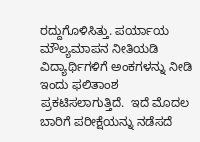ರದ್ದುಗೊಳಿಸಿತ್ತು. ಪರ್ಯಾಯ ಮೌಲ್ಯಮಾಪನ ನೀತಿಯಡಿ ವಿದ್ಯಾರ್ಥಿಗಳಿಗೆ ಅಂಕಗಳನ್ನು ನೀಡಿ ಇಂದು ಫಲಿತಾಂಶ ಪ್ರಕಟಿಸಲಾಗುತ್ತಿದೆ.  ಇದೆ ಮೊದಲ ಬಾರಿಗೆ ಪರೀಕ್ಷೆಯನ್ನು ನಡೆಸದೆ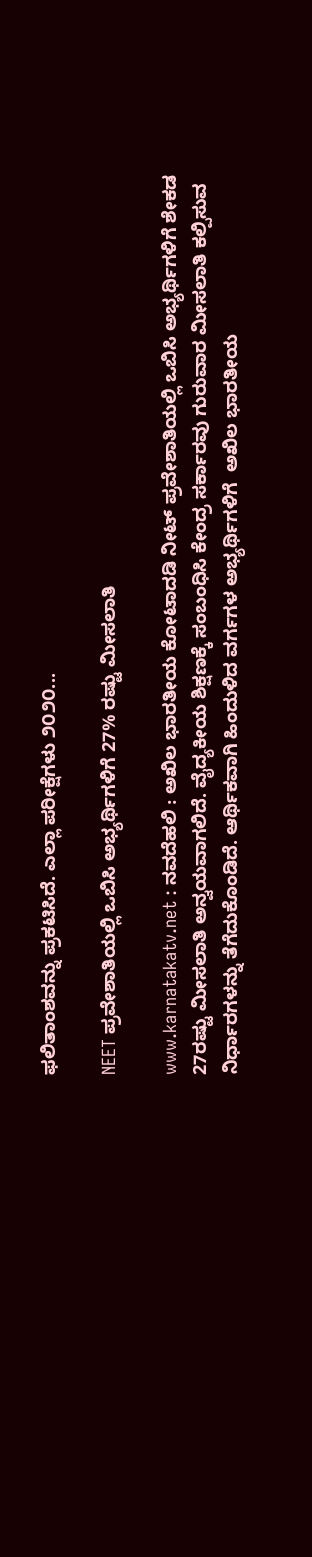ಫಲಿತಾಂಶವನ್ನು ಪ್ರಕಟಿಸಿದೆ. ಎಲ್ಲಾ ಪರೀಕ್ಷೆಗಳು ೨೦೨೦...

NEET ಪ್ರವೇಶಾತಿಯಲ್ಲಿ ಒಬಿಸಿ ಅಭ್ಯರ್ಥಿಗಳಿಗೆ 27% ರಷ್ಟು ಮೀಸಲಾತಿ

www.karnatakatv.net : ನವದೆಹಲಿ : ಅಖಿಲ ಭಾರತೀಯ ಕೋಟಾದಡಿ ನೀಟ್‌ ಪ್ರವೇಶಾತಿಯಲ್ಲಿ ಒಬಿಸಿ ಅಭ್ಯರ್ಥಿಗಳಿಗೆ ಶೇಕಡ 27ರಷ್ಟು ಮೀಸಲಾತಿ ಅನ್ವಯವಾಗಲಿದೆ. ವೈದ್ಯಕೀಯ ಶಿಕ್ಷಣಕ್ಕೆ ಸಂಬಂಧಿಸಿ ಕೇಂದ್ರ ಸರ್ಕಾರವು ಗುರುವಾರ ಮೀಸಲಾತಿ ಕಲ್ಪಿಸುವ ನಿರ್ಧಾರಗಳನ್ನು ತೆಗೆದುಕೊಂಡಿದೆ. ಆರ್ಥಿಕವಾಗಿ ಹಿಂದುಳಿದ ವರ್ಗಗಳ ಅಭ್ಯರ್ಥಿಗಳಿಗೆ  ಅಖಿಲ ಭಾರತೀಯ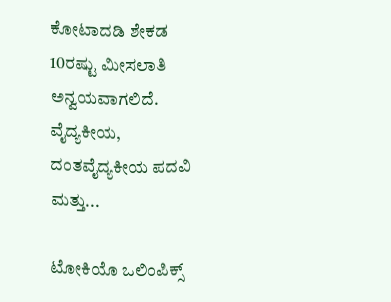ಕೋಟಾದಡಿ ಶೇಕಡ 10ರಷ್ಟು ಮೀಸಲಾತಿ ಅನ್ವಯವಾಗಲಿದೆ. ವೈದ್ಯಕೀಯ, ದಂತವೈದ್ಯಕೀಯ ಪದವಿ ಮತ್ತು...

ಟೋಕಿಯೊ ಒಲಿಂಪಿಕ್ಸ್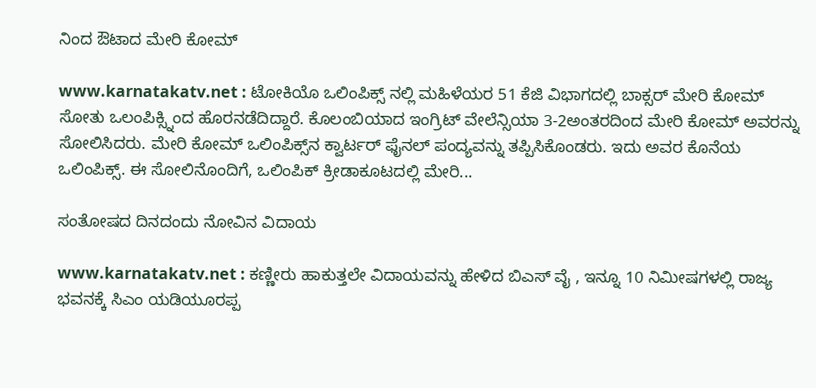ನಿಂದ ಔಟಾದ ಮೇರಿ ಕೋಮ್

www.karnatakatv.net : ಟೋಕಿಯೊ ಒಲಿಂಪಿಕ್ಸ್ ನಲ್ಲಿ ಮಹಿಳೆಯರ 51 ಕೆಜಿ ವಿಭಾಗದಲ್ಲಿ ಬಾಕ್ಸರ್ ಮೇರಿ ಕೋಮ್ ಸೋತು ಒಲಂಪಿಕ್ಸ್ನಿಂದ ಹೊರನಡೆದಿದ್ದಾರೆ. ಕೊಲಂಬಿಯಾದ ಇಂಗ್ರಿಟ್ ವೇಲೆನ್ಸಿಯಾ 3-2ಅಂತರದಿಂದ ಮೇರಿ ಕೋಮ್ ಅವರನ್ನು ಸೋಲಿಸಿದರು. ಮೇರಿ ಕೋಮ್ ಒಲಿಂಪಿಕ್ಸ್‌ನ ಕ್ವಾರ್ಟರ್ ಫೈನಲ್ ಪಂದ್ಯವನ್ನು ತಪ್ಪಿಸಿಕೊಂಡರು. ಇದು ಅವರ ಕೊನೆಯ ಒಲಿಂಪಿಕ್ಸ್. ಈ ಸೋಲಿನೊಂದಿಗೆ, ಒಲಿಂಪಿಕ್ ಕ್ರೀಡಾಕೂಟದಲ್ಲಿ ಮೇರಿ...

ಸಂತೋಷದ ದಿನದಂದು ನೋವಿನ ವಿದಾಯ

www.karnatakatv.net : ಕಣ್ಣೀರು ಹಾಕುತ್ತಲೇ ವಿದಾಯವನ್ನು ಹೇಳಿದ ಬಿಎಸ್ ವೈ , ಇನ್ನೂ 10 ನಿಮೀಷಗಳಲ್ಲಿ ರಾಜ್ಯ ಭವನಕ್ಕೆ ಸಿಎಂ ಯಡಿಯೂರಪ್ಪ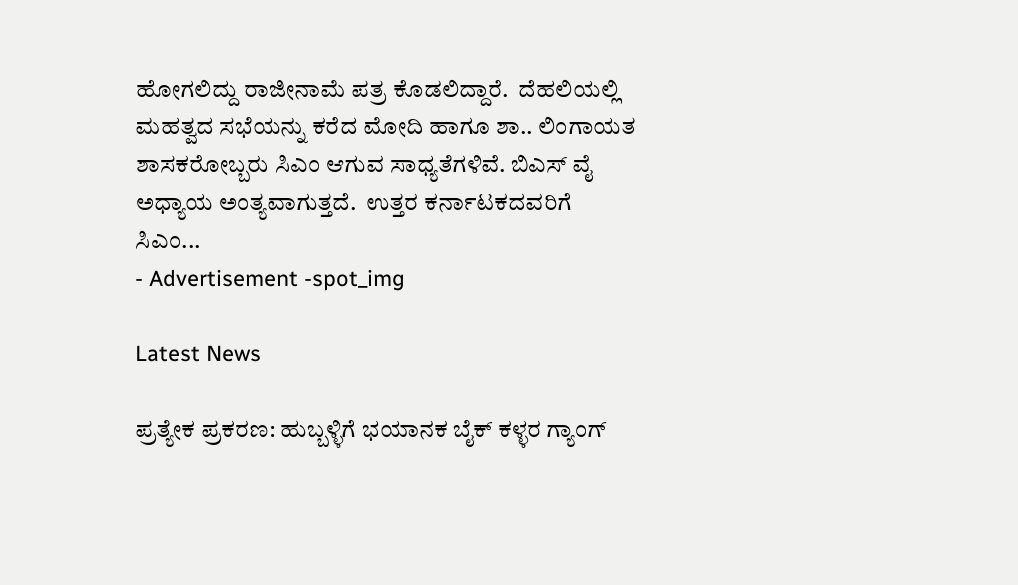ಹೋಗಲಿದ್ದು ರಾಜೀನಾಮೆ ಪತ್ರ ಕೊಡಲಿದ್ದಾರೆ.  ದೆಹಲಿಯಲ್ಲಿ ಮಹತ್ವದ ಸಭೆಯನ್ನು ಕರೆದ ಮೋದಿ ಹಾಗೂ ಶಾ.. ಲಿಂಗಾಯತ ಶಾಸಕರೋಬ್ಬರು ಸಿಎಂ ಆಗುವ ಸಾಧ್ಯತೆಗಳಿವೆ. ಬಿಎಸ್ ವೈ ಅಧ್ಯಾಯ ಅಂತ್ಯವಾಗುತ್ತದೆ.  ಉತ್ತರ ಕರ್ನಾಟಕದವರಿಗೆ ಸಿಎಂ...
- Advertisement -spot_img

Latest News

ಪ್ರತ್ಯೇಕ ಪ್ರಕರಣ: ಹುಬ್ಬಳ್ಳಿಗೆ ಭಯಾನಕ ಬೈಕ್ ಕಳ್ಳರ ಗ್ಯಾಂಗ್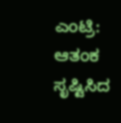ಎಂಟ್ರಿ: ಆತಂಕ ಸೃಷ್ಟಿಸಿದ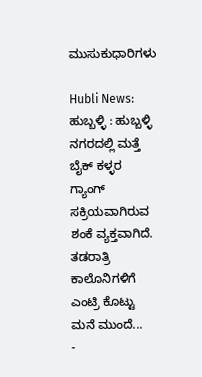ಮುಸುಕುಧಾರಿಗಳು

Hubli News: ಹುಬ್ಬಳ್ಳಿ : ಹುಬ್ಬಳ್ಳಿ ನಗರದಲ್ಲಿ ಮತ್ತೆ ಬೈಕ್ ಕಳ್ಳರ ಗ್ಯಾಂಗ್ ಸಕ್ರಿಯವಾಗಿರುವ ಶಂಕೆ ವ್ಯಕ್ತವಾಗಿದೆ. ತಡರಾತ್ರಿ ಕಾಲೊನಿಗಳಿಗೆ ಎಂಟ್ರಿ ಕೊಟ್ಟು ಮನೆ ಮುಂದೆ...
-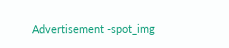Advertisement -spot_img